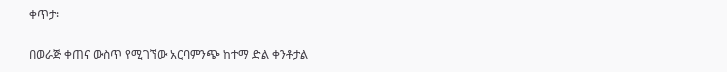ቀጥታ፡

በወራጅ ቀጠና ውስጥ የሚገኘው አርባምንጭ ከተማ ድል ቀንቶታል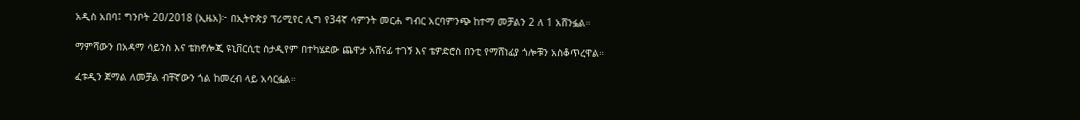አዲስ አበባ፤ ግንቦት 20/2018 (ኢዜአ)፦ በኢትዮጵያ ፕሪሚየር ሊግ የ34ኛ ሳምንት መርሐ ግብር አርባምንጭ ከተማ መቻልን 2 ለ 1 አሸንፏል።

ማምሻውን በአዳማ ሳይንስ እና ቴክኖሎጂ ዩኒቨርሲቲ ስታዲየም በተካሄደው ጨዋታ አሸናፊ ተገኝ እና ቴዎድሮስ በንቲ የማሸነፊያ ጎሎቹን አስቆጥረዋል።

ፈቱዲን ጀማል ለመቻል ብቸኛውን ጎል ከመረብ ላይ አሳርፏል።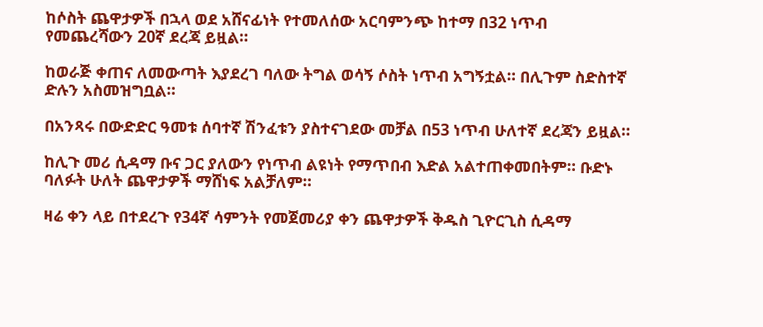ከሶስት ጨዋታዎች በኋላ ወደ አሸናፊነት የተመለሰው አርባምንጭ ከተማ በ32 ነጥብ የመጨረሻውን 20ኛ ደረጃ ይዟል።

ከወራጅ ቀጠና ለመውጣት እያደረገ ባለው ትግል ወሳኝ ሶስት ነጥብ አግኝቷል። በሊጉም ስድስተኛ ድሉን አስመዝግቧል።

በአንጻሩ በውድድር ዓመቱ ሰባተኛ ሽንፈቱን ያስተናገደው መቻል በ53 ነጥብ ሁለተኛ ደረጃን ይዟል።

ከሊጉ መሪ ሲዳማ ቡና ጋር ያለውን የነጥብ ልዩነት የማጥበብ እድል አልተጠቀመበትም። ቡድኑ ባለፉት ሁለት ጨዋታዎች ማሸነፍ አልቻለም።

ዛሬ ቀን ላይ በተደረጉ የ34ኛ ሳምንት የመጀመሪያ ቀን ጨዋታዎች ቅዱስ ጊዮርጊስ ሲዳማ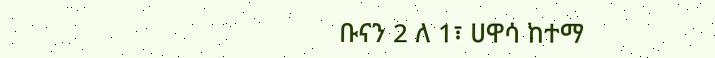ቡናን 2 ለ 1፣ ሀዋሳ ከተማ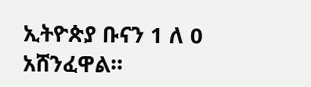ኢትዮጵያ ቡናን 1 ለ 0 አሸንፈዋል።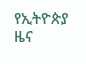የኢትዮጵያ ዜና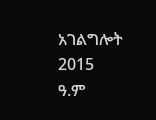አገልግሎት
2015
ዓ.ም